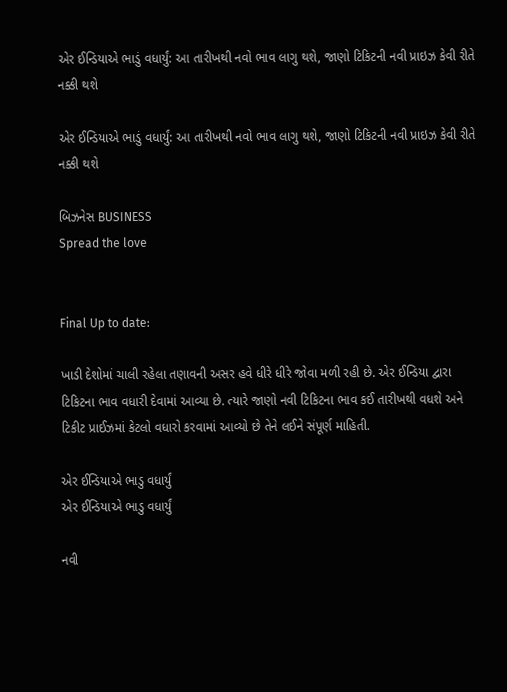એર ઈન્ડિયાએ ભાડું વધાર્યું: આ તારીખથી નવો ભાવ લાગુ થશે, જાણો ટિકિટની નવી પ્રાઇઝ કેવી રીતે નક્કી થશે

એર ઈન્ડિયાએ ભાડું વધાર્યું: આ તારીખથી નવો ભાવ લાગુ થશે, જાણો ટિકિટની નવી પ્રાઇઝ કેવી રીતે નક્કી થશે

બિઝનેસ BUSINESS
Spread the love


Final Up to date:

ખાડી દેશોમાં ચાલી રહેલા તણાવની અસર હવે ધીરે ધીરે જોવા મળી રહી છે. એર ઈન્ડિયા દ્વારા ટિકિટના ભાવ વધારી દેવામાં આવ્યા છે. ત્યારે જાણો નવી ટિકિટના ભાવ કઈ તારીખથી વધશે અને ટિકીટ પ્રાઈઝમાં કેટલો વધારો કરવામાં આવ્યો છે તેને લઈને સંપૂર્ણ માહિતી.

એર ઈન્ડિયાએ ભાડુ વધાર્યું
એર ઈન્ડિયાએ ભાડુ વધાર્યું

નવી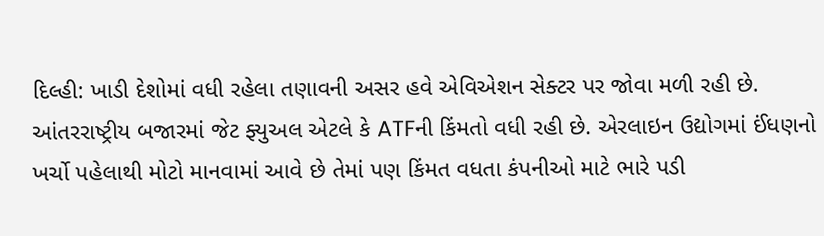દિલ્હી: ખાડી દેશોમાં વધી રહેલા તણાવની અસર હવે એવિએશન સેક્ટર પર જોવા મળી રહી છે. આંતરરાષ્ટ્રીય બજારમાં જેટ ફ્યુઅલ એટલે કે ATFની કિંમતો વધી રહી છે. એરલાઇન ઉદ્યોગમાં ઈંધણનો ખર્ચો પહેલાથી મોટો માનવામાં આવે છે તેમાં પણ કિંમત વધતા કંપનીઓ માટે ભારે પડી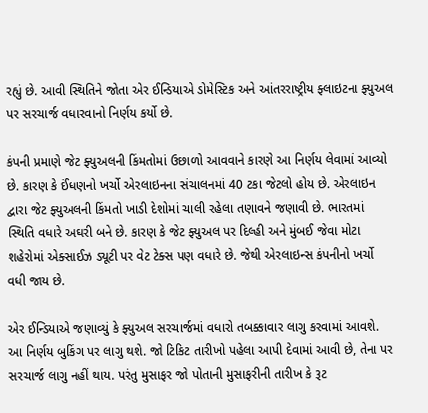રહ્યું છે. આવી સ્થિતિને જોતા એર ઈન્ડિયાએ ડોમેસ્ટિક અને આંતરરાષ્ટ્રીય ફ્લાઇટના ફ્યુઅલ પર સરચાર્જ વધારવાનો નિર્ણય કર્યો છે.

કંપની પ્રમાણે જેટ ફ્યુઅલની કિંમતોમાં ઉછાળો આવવાને કારણે આ નિર્ણય લેવામાં આવ્યો છે. કારણ કે ઈંધણનો ખર્ચો એરલાઇનના સંચાલનમાં 40 ટકા જેટલો હોય છે. એરલાઇન દ્વારા જેટ ફ્યુઅલની કિંમતો ખાડી દેશોમાં ચાલી રહેલા તણાવને જણાવી છે. ભારતમાં સ્થિતિ વધારે અઘરી બને છે. કારણ કે જેટ ફ્યુઅલ પર દિલ્હી અને મુંબઈ જેવા મોટા શહેરોમાં એક્સાઈઝ ડ્યૂટી પર વેટ ટેક્સ પણ વધારે છે. જેથી એરલાઇન્સ કંપનીનો ખર્ચો વધી જાય છે.

એર ઈન્ડિયાએ જણાવ્યું કે ફ્યુઅલ સરચાર્જમાં વધારો તબક્કાવાર લાગુ કરવામાં આવશે. આ નિર્ણય બુકિંગ પર લાગુ થશે. જો ટિકિટ તારીખો પહેલા આપી દેવામાં આવી છે, તેના પર સરચાર્જ લાગુ નહીં થાય. પરંતુ મુસાફર જો પોતાની મુસાફરીની તારીખ કે રૂટ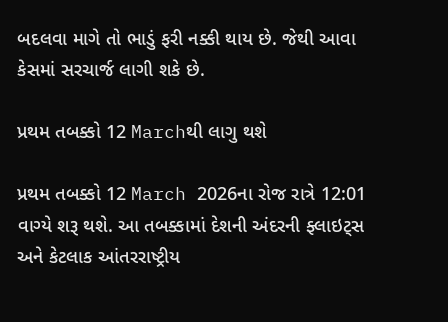બદલવા માગે તો ભાડું ફરી નક્કી થાય છે. જેથી આવા કેસમાં સરચાર્જ લાગી શકે છે.

પ્રથમ તબક્કો 12 Marchથી લાગુ થશે

પ્રથમ તબક્કો 12 March 2026ના રોજ રાત્રે 12:01 વાગ્યે શરૂ થશે. આ તબક્કામાં દેશની અંદરની ફ્લાઇટ્સ અને કેટલાક આંતરરાષ્ટ્રીય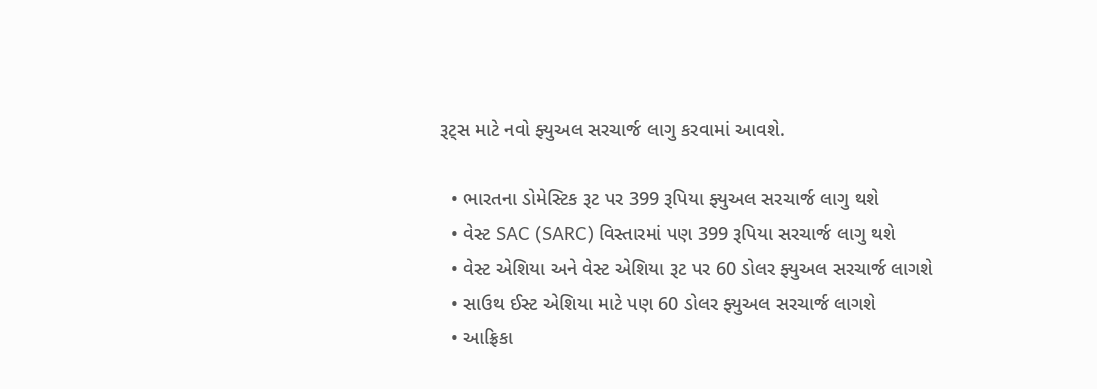રૂટ્સ માટે નવો ફ્યુઅલ સરચાર્જ લાગુ કરવામાં આવશે.

  • ભારતના ડોમેસ્ટિક રૂટ પર 399 રૂપિયા ફ્યુઅલ સરચાર્જ લાગુ થશે
  • વેસ્ટ SAC (SARC) વિસ્તારમાં પણ 399 રૂપિયા સરચાર્જ લાગુ થશે
  • વેસ્ટ એશિયા અને વેસ્ટ એશિયા રૂટ પર 60 ડોલર ફ્યુઅલ સરચાર્જ લાગશે
  • સાઉથ ઈસ્ટ એશિયા માટે પણ 60 ડોલર ફ્યુઅલ સરચાર્જ લાગશે
  • આફ્રિકા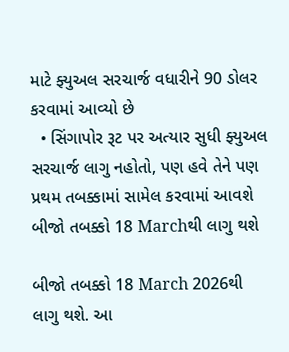માટે ફ્યુઅલ સરચાર્જ વધારીને 90 ડોલર કરવામાં આવ્યો છે
  • સિંગાપોર રૂટ પર અત્યાર સુધી ફ્યુઅલ સરચાર્જ લાગુ નહોતો, પણ હવે તેને પણ પ્રથમ તબક્કામાં સામેલ કરવામાં આવશે
બીજો તબક્કો 18 Marchથી લાગુ થશે

બીજો તબક્કો 18 March 2026થી લાગુ થશે. આ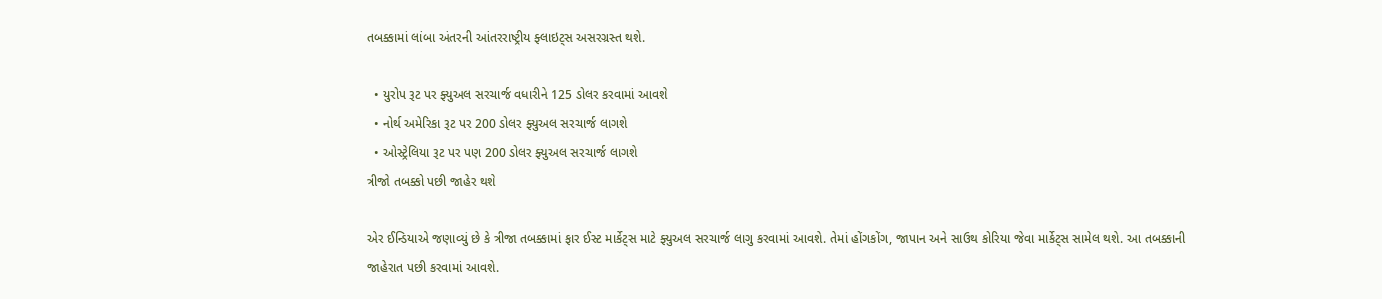તબક્કામાં લાંબા અંતરની આંતરરાષ્ટ્રીય ફ્લાઇટ્સ અસરગ્રસ્ત થશે.

  • યુરોપ રૂટ પર ફ્યુઅલ સરચાર્જ વધારીને 125 ડોલર કરવામાં આવશે
  • નોર્થ અમેરિકા રૂટ પર 200 ડોલર ફ્યુઅલ સરચાર્જ લાગશે
  • ઓસ્ટ્રેલિયા રૂટ પર પણ 200 ડોલર ફ્યુઅલ સરચાર્જ લાગશે
ત્રીજો તબક્કો પછી જાહેર થશે

એર ઈન્ડિયાએ જણાવ્યું છે કે ત્રીજા તબક્કામાં ફાર ઈસ્ટ માર્કેટ્સ માટે ફ્યુઅલ સરચાર્જ લાગુ કરવામાં આવશે. તેમાં હોંગકોંગ, જાપાન અને સાઉથ કોરિયા જેવા માર્કેટ્સ સામેલ થશે. આ તબક્કાની જાહેરાત પછી કરવામાં આવશે.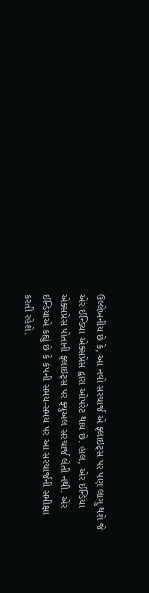ઉલ્લેખનીય છે કે, આ નવો સરચાર્જ એ ફ્લાઇટ્સ પર પણ લાગુ થશે જે એર ઈન્ડિયા એક્સપ્રેસ દ્વારા ઓપરેટ થાય છે. હાલ, એર ઈન્ડિયા એક્સપ્રેસ પોતાની ફ્લાઇટ્સ પર ફ્યુઅલ સરચાર્જ લેતી નથી. એર ઈન્ડિયાએ કહ્યું છે કે કંપની સમય-સમય પર આ સરચાર્જની સમીક્ષા કરતી રહેશે.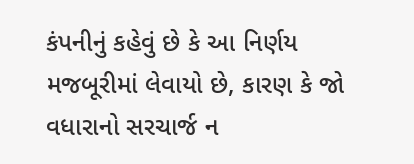કંપનીનું કહેવું છે કે આ નિર્ણય મજબૂરીમાં લેવાયો છે, કારણ કે જો વધારાનો સરચાર્જ ન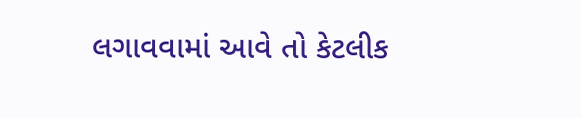લગાવવામાં આવે તો કેટલીક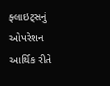ફ્લાઇટ્સનું ઓપરેશન આર્થિક રીતે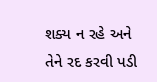શક્ય ન રહે અને તેને રદ કરવી પડી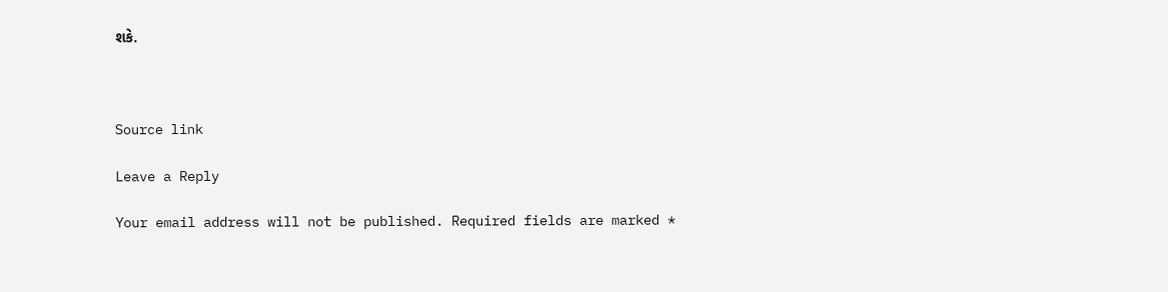શકે.



Source link

Leave a Reply

Your email address will not be published. Required fields are marked *